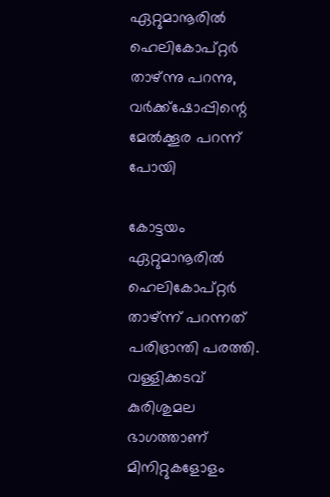ഏറ്റുമാനൂരില്‍ ഹെലികോപ്റ്റര്‍ താഴ്ന്നു പറന്നു, വര്‍ക്ക്‌ഷോപ്പിന്റെ മേല്‍ക്കൂര പറന്ന് പോയി

കോട്ടയം ഏറ്റുമാനൂരില്‍ ഹെലികോപ്റ്റര്‍ താഴ്ന്ന് പറന്നത് പരിഭ്രാന്തി പരത്തി. വള്ളിക്കടവ് കുരിശുമല ഭാഗത്താണ് മിനിറ്റുകളോളം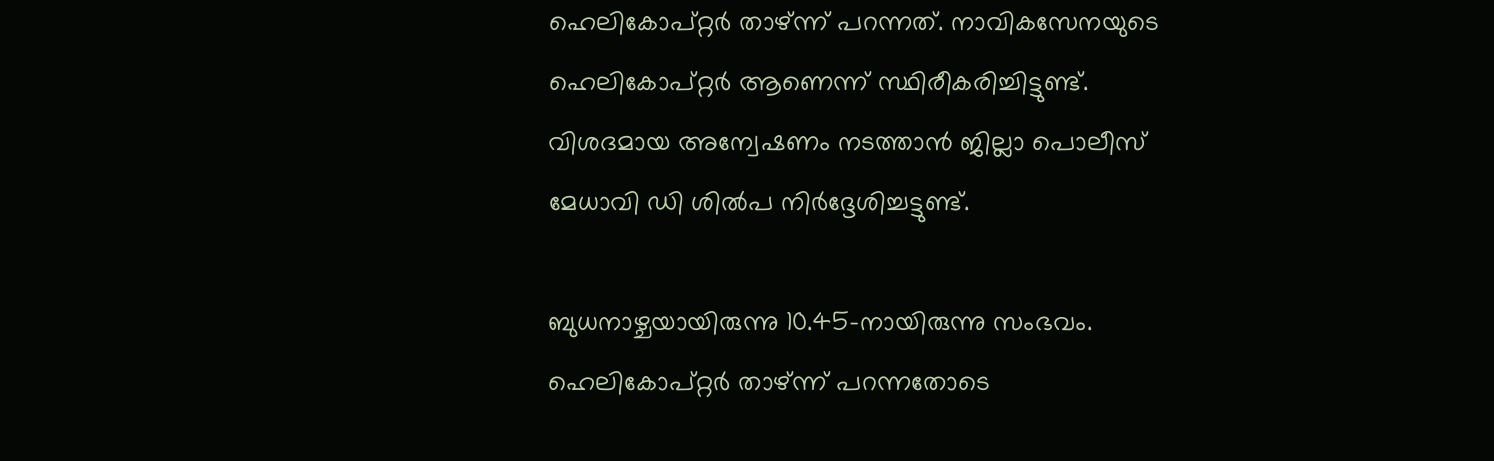ഹെലികോപ്റ്റര്‍ താഴ്ന്ന് പറന്നത്. നാവികസേനയുടെ ഹെലികോപ്റ്റര്‍ ആണെന്ന് സ്ഥിരീകരിച്ചിട്ടുണ്ട്. വിശദമായ അന്വേഷണം നടത്താന്‍ ജില്ലാ പൊലീസ് മേധാവി ഡി ശില്‍പ നിര്‍ദ്ദേശിച്ചട്ടുണ്ട്.

ബുധനാഴ്ചയായിരുന്നു 10.45-നായിരുന്നു സംഭവം. ഹെലികോപ്റ്റര്‍ താഴ്ന്ന് പറന്നതോടെ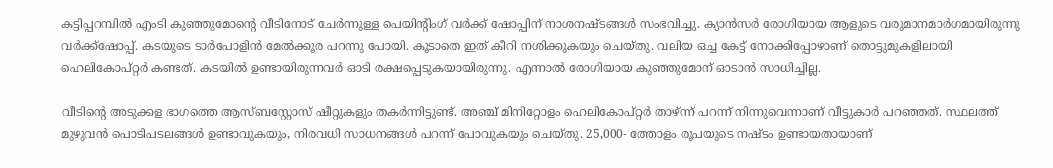കട്ടിപ്പറമ്പില്‍ എംടി കുഞ്ഞുമോന്റെ വീടിനോട് ചേര്‍ന്നുള്ള പെയിന്റിംഗ് വര്‍ക്ക് ഷോപ്പിന് നാശനഷ്ടങ്ങള്‍ സംഭവിച്ചു. ക്യാന്‍സര്‍ രോഗിയായ ആളുടെ വരുമാനമാര്‍ഗമായിരുന്നു വര്‍ക്ക്‌ഷോപ്പ്. കടയുടെ ടാര്‍പോളിന്‍ മേല്‍ക്കൂര പറന്നു പോയി. കൂടാതെ ഇത് കീറി നശിക്കുകയും ചെയ്തു. വലിയ ഒച്ച കേട്ട് നോക്കിപ്പോഴാണ് തൊട്ടുമുകളിലായി ഹെലികോപ്റ്റര്‍ കണ്ടത്. കടയില്‍ ഉണ്ടായിരുന്നവര്‍ ഓടി രക്ഷപ്പെടുകയായിരുന്നു. എന്നാല്‍ രോഗിയായ കുഞ്ഞുമോന് ഓടാന്‍ സാധിച്ചില്ല.

വീടിന്റെ അടുക്കള ഭാഗത്തെ ആസ്ബസ്റ്റോസ് ഷീറ്റുകളും തകര്‍ന്നിട്ടുണ്ട്. അഞ്ച് മിനിറ്റോളം ഹെലികോപ്റ്റര്‍ താഴ്ന്ന് പറന്ന് നിന്നുവെന്നാണ് വീട്ടുകാര്‍ പറഞ്ഞത്. സ്ഥലത്ത് മുഴുവന്‍ പൊടിപടലങ്ങള്‍ ഉണ്ടാവുകയും, നിരവധി സാധനങ്ങള്‍ പറന്ന് പോവുകയും ചെയ്തു. 25,000- ത്തോളം രൂപയുടെ നഷ്ടം ഉണ്ടായതായാണ്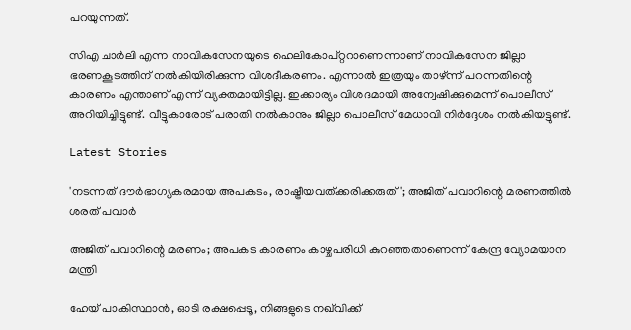പറയുന്നത്.

സിഎ ചാര്‍ലി എന്ന നാവികസേനയുടെ ഹെലികോപ്റ്ററാണെന്നാണ് നാവികസേന ജില്ലാ ഭരണകൂടത്തിന് നല്‍കിയിരിക്കുന്ന വിശദീകരണം. എന്നാല്‍ ഇത്രയും താഴ്ന്ന് പറന്നതിന്റെ കാരണം എന്താണ് എന്ന് വ്യക്തമായിട്ടില്ല. ഇക്കാര്യം വിശദമായി അന്വേഷിക്കുമെന്ന് പൊലീസ് അറിയിച്ചിട്ടുണ്ട്. വീട്ടുകാരോട് പരാതി നല്‍കാനും ജില്ലാ പൊലീസ് മേധാവി നിര്‍ദ്ദേശം നല്‍കിയട്ടുണ്ട്.

Latest Stories

'നടന്നത് ദൗര്‍ഭാഗ്യകരമായ അപകടം, രാഷ്ട്രീയവത്ക്കരിക്കരുത്'; അജിത് പവാറിന്റെ മരണത്തില്‍ ശരത് പവാർ

അജിത് പവാറിന്റെ മരണം; അപകട കാരണം കാഴ്ചപരിധി കുറഞ്ഞതാണെന്ന് കേന്ദ്ര വ്യോമയാന മന്ത്രി

ഹേയ് പാകിസ്ഥാൻ, ഓടി രക്ഷപ്പെടൂ, നിങ്ങളുടെ നഖ്‌വിക്ക്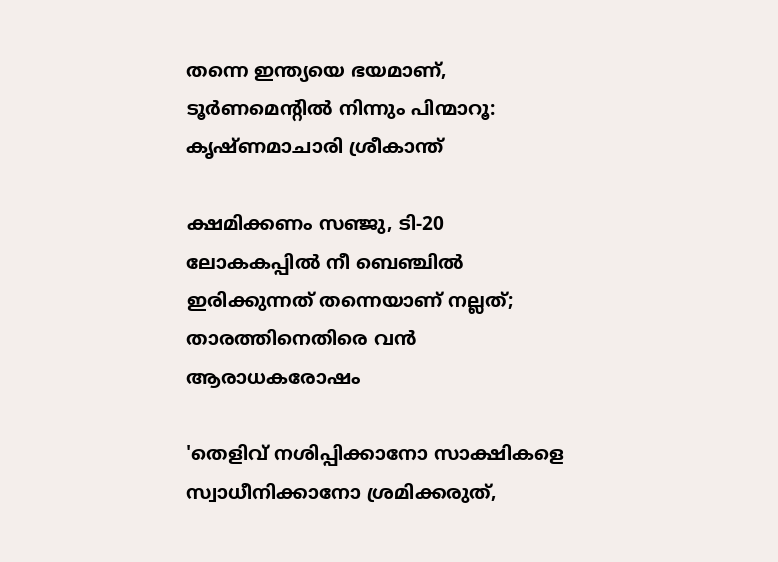തന്നെ ഇന്ത്യയെ ഭയമാണ്, ടൂർണമെന്റിൽ നിന്നും പിന്മാറൂ: കൃഷ്ണമാചാരി ശ്രീകാന്ത്

ക്ഷമിക്കണം സഞ്ജു, ടി-20 ലോകകപ്പിൽ നീ ബെഞ്ചിൽ ഇരിക്കുന്നത് തന്നെയാണ് നല്ലത്; താരത്തിനെതിരെ വൻ ആരാധകരോഷം

'തെളിവ് നശിപ്പിക്കാനോ സാക്ഷികളെ സ്വാധീനിക്കാനോ ശ്രമിക്കരുത്,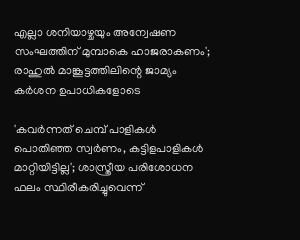എല്ലാ ശനിയാഴ്ചയും അന്വേഷണ സംഘത്തിന് മുമ്പാകെ ഹാജരാകണം'; രാഹുൽ മാങ്കൂട്ടത്തിലിന്റെ ജാമ്യം കർശന ഉപാധികളോടെ

'കവർന്നത് ചെമ്പ് പാളികൾ പൊതിഞ്ഞ സ്വർണം, കട്ടിളപാളികൾ മാറ്റിയിട്ടില്ല'; ശാസ്ത്രീയ പരിശോധന ഫലം സ്ഥിരീകരിച്ചുവെന്ന്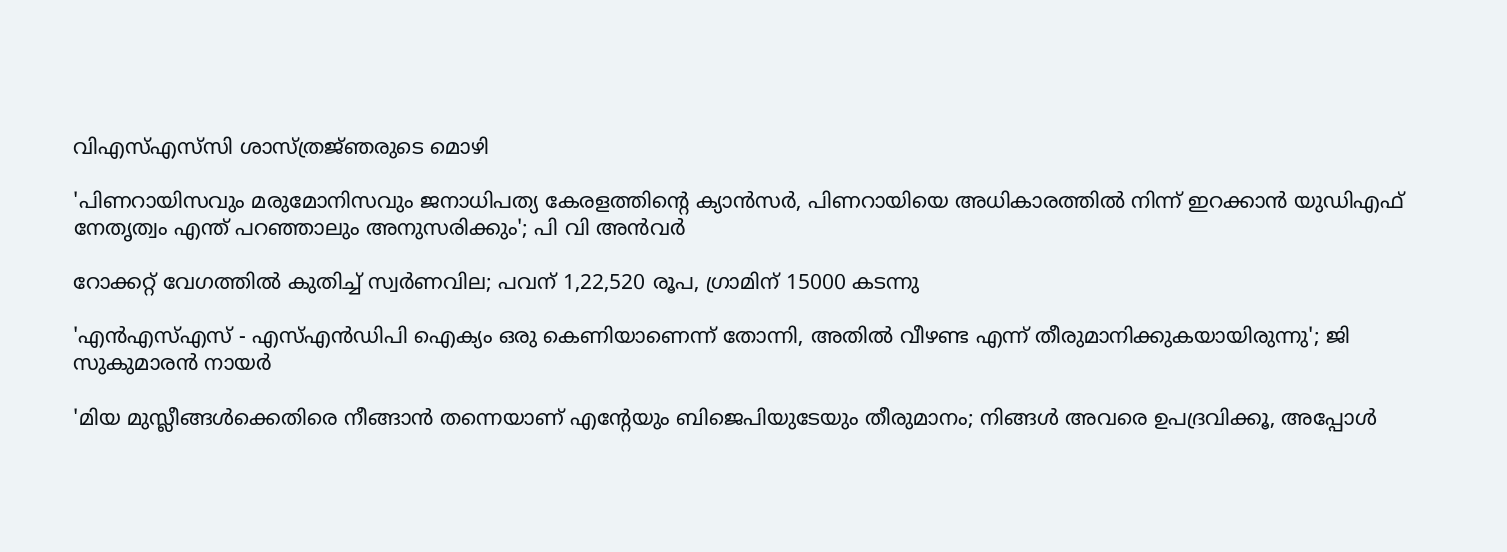വിഎസ്എസ്‍സി ശാസ്ത്രജ്‌ഞരുടെ മൊഴി

'പിണറായിസവും മരുമോനിസവും ജനാധിപത്യ കേരളത്തിന്റെ ക്യാൻസർ, പിണറായിയെ അധികാരത്തിൽ നിന്ന് ഇറക്കാൻ യുഡിഎഫ് നേതൃത്വം എന്ത്‌ പറഞ്ഞാലും അനുസരിക്കും'; പി വി അൻവർ

റോക്കറ്റ് വേഗത്തിൽ കുതിച്ച് സ്വർണവില; പവന് 1,22,520 രൂപ, ഗ്രാമിന് 15000 കടന്നു

'എന്‍എസ്എസ് - എസ്എന്‍ഡിപി ഐക്യം ഒരു കെണിയാണെന്ന് തോന്നി, അതിൽ വീഴണ്ട എന്ന് തീരുമാനിക്കുകയായിരുന്നു'; ജി സുകുമാരൻ നായർ

'മിയ മുസ്ലീങ്ങള്‍ക്കെതിരെ നീങ്ങാന്‍ തന്നെയാണ് എന്റേയും ബിജെപിയുടേയും തീരുമാനം; നിങ്ങള്‍ അവരെ ഉപദ്രവിക്കൂ, അപ്പോള്‍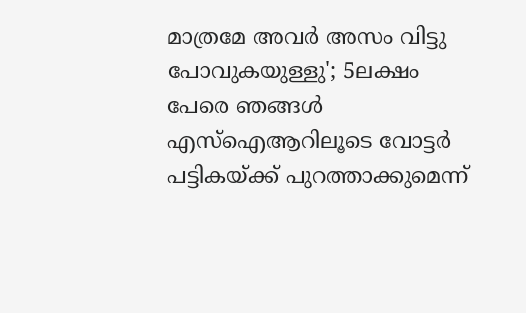മാത്രമേ അവര്‍ അസം വിട്ടു പോവുകയുള്ളു'; 5ലക്ഷം പേരെ ഞങ്ങള്‍ എസ്‌ഐആറിലൂടെ വോട്ടര്‍ പട്ടികയ്ക്ക് പുറത്താക്കുമെന്ന്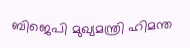ബിജെപി മുഖ്യമന്ത്രി ഹിമന്ത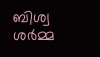ബിശ്വ ശര്‍മ്മ